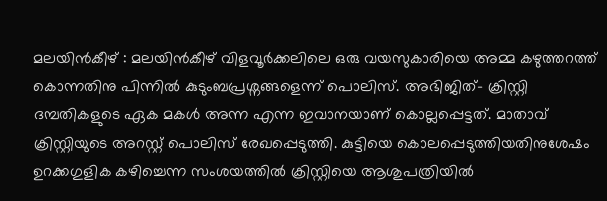മലയിൻകീഴ് : മലയിൻകീഴ് വിളവൂർക്കലിലെ ഒരു വയസുകാരിയെ അമ്മ കഴുത്തറത്ത് കൊന്നതിനു പിന്നിൽ കുടുംബപ്രശ്നങ്ങളെന്ന് പൊലിസ്. അഭിജിത്- ക്രിസ്റ്റി ദമ്പതികളുടെ ഏക മകൾ അന്ന എന്ന ഇവാനയാണ് കൊല്ലപ്പെട്ടത്. മാതാവ് ക്രിസ്റ്റിയുടെ അറസ്റ്റ് പൊലിസ് രേഖപ്പെടുത്തി. കുട്ടിയെ കൊലപ്പെടുത്തിയതിനുശേഷം ഉറക്കഗുളിക കഴിച്ചെന്ന സംശയത്തിൽ ക്രിസ്റ്റിയെ ആശുപത്രിയിൽ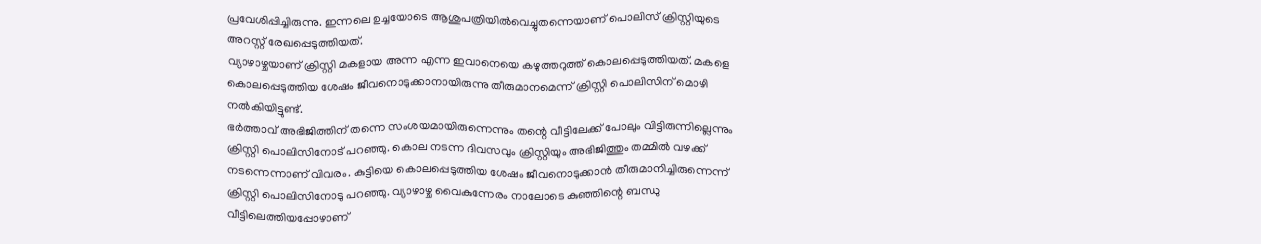പ്രവേശിപ്പിച്ചിരുന്നു. ഇന്നലെ ഉച്ചയോടെ ആശുപത്രിയിൽവെച്ചുതന്നെയാണ് പൊലിസ് ക്രിസ്റ്റിയുടെ അറസ്റ്റ് രേഖപ്പെടുത്തിയത്.
വ്യാഴാഴ്ചയാണ് ക്രിസ്റ്റി മകളായ അന്ന എന്ന ഇവാനെയെ കഴുത്തറുത്ത് കൊലപ്പെടുത്തിയത്. മകളെ കൊലപ്പെടുത്തിയ ശേഷം ജീവനൊടുക്കാനായിരുന്നു തീരുമാനമെന്ന് ക്രിസ്റ്റി പൊലിസിന് മൊഴി നൽകിയിട്ടുണ്ട്.
ഭർത്താവ് അഭിജിത്തിന് തന്നെ സംശയമായിരുന്നെന്നും തന്റെ വീട്ടിലേക്ക് പോലും വിട്ടിരുന്നില്ലെന്നും ക്രിസ്റ്റി പൊലിസിനോട് പറഞ്ഞു. കൊല നടന്ന ദിവസവും ക്രിസ്റ്റിയും അഭിജിത്തും തമ്മിൽ വഴക്ക് നടന്നെന്നാണ് വിവരം. കുട്ടിയെ കൊലപ്പെടുത്തിയ ശേഷം ജീവനൊടുക്കാൻ തീരുമാനിച്ചിരുന്നെന്ന് ക്രിസ്റ്റി പൊലിസിനോടു പറഞ്ഞു. വ്യാഴാഴ്ച വൈകുന്നേരം നാലോടെ കുഞ്ഞിന്റെ ബന്ധു വീട്ടിലെത്തിയപ്പോഴാണ്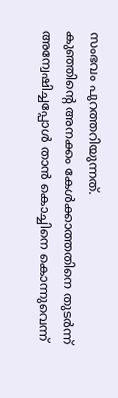സംഭവം പുറത്തറിയുന്നത്.
കുഞ്ഞിന്റെ അനക്കം കേൾക്കാത്തതിനെ തുടർന്ന് അന്വേഷിച്ചപ്പോൾ താൻ കൊച്ചിനെ കൊന്നുവെന്ന്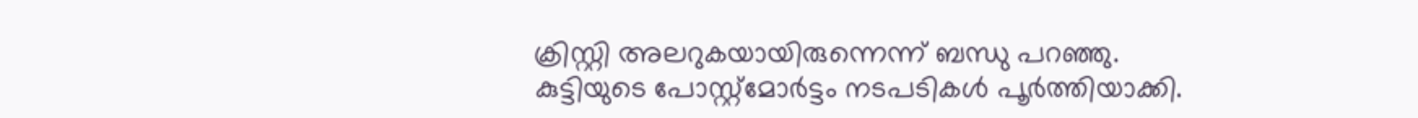ക്രിസ്റ്റി അലറുകയായിരുന്നെന്ന് ബന്ധു പറഞ്ഞു.
കുട്ടിയുടെ പോസ്റ്റ്മോർട്ടം നടപടികൾ പൂർത്തിയാക്കി.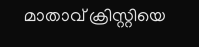മാതാവ് ക്രിസ്റ്റിയെ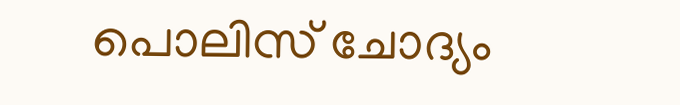പൊലിസ് ചോദ്യം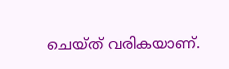ചെയ്ത് വരികയാണ്.